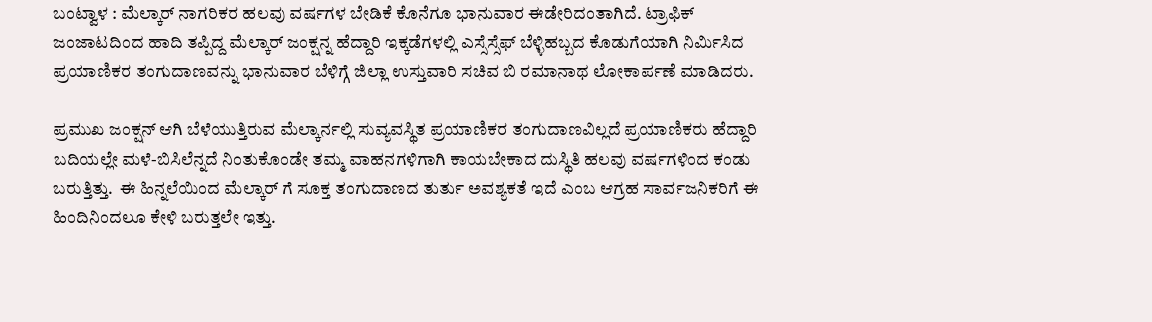ಬಂಟ್ವಾಳ : ಮೆಲ್ಕಾರ್ ನಾಗರಿಕರ ಹಲವು ವರ್ಷಗಳ ಬೇಡಿಕೆ ಕೊನೆಗೂ ಭಾನುವಾರ ಈಡೇರಿದಂತಾಗಿದೆ. ಟ್ರಾಫಿಕ್ ಜಂಜಾಟದಿಂದ ಹಾದಿ ತಪ್ಪಿದ್ದ ಮೆಲ್ಕಾರ್ ಜಂಕ್ಷನ್ನ ಹೆದ್ದಾರಿ ಇಕ್ಕಡೆಗಳಲ್ಲಿ ಎಸ್ಸೆಸ್ಸೆಫ್ ಬೆಳ್ಳಿಹಬ್ಬದ ಕೊಡುಗೆಯಾಗಿ ನಿರ್ಮಿಸಿದ ಪ್ರಯಾಣಿಕರ ತಂಗುದಾಣವನ್ನು ಭಾನುವಾರ ಬೆಳಿಗ್ಗೆ ಜಿಲ್ಲಾ ಉಸ್ತುವಾರಿ ಸಚಿವ ಬಿ ರಮಾನಾಥ ಲೋಕಾರ್ಪಣೆ ಮಾಡಿದರು.

ಪ್ರಮುಖ ಜಂಕ್ಷನ್ ಆಗಿ ಬೆಳೆಯುತ್ತಿರುವ ಮೆಲ್ಕಾರ್ನಲ್ಲಿ ಸುವ್ಯವಸ್ಥಿತ ಪ್ರಯಾಣಿಕರ ತಂಗುದಾಣವಿಲ್ಲದೆ ಪ್ರಯಾಣಿಕರು ಹೆದ್ದಾರಿ ಬದಿಯಲ್ಲೇ ಮಳೆ-ಬಿಸಿಲೆನ್ನದೆ ನಿಂತುಕೊಂಡೇ ತಮ್ಮ ವಾಹನಗಳಿಗಾಗಿ ಕಾಯಬೇಕಾದ ದುಸ್ಥಿತಿ ಹಲವು ವರ್ಷಗಳಿಂದ ಕಂಡು ಬರುತ್ತಿತ್ತು.  ಈ ಹಿನ್ನಲೆಯಿಂದ ಮೆಲ್ಕಾರ್ ಗೆ ಸೂಕ್ತ ತಂಗುದಾಣದ ತುರ್ತು ಅವಶ್ಯಕತೆ ಇದೆ ಎಂಬ ಆಗ್ರಹ ಸಾರ್ವಜನಿಕರಿಗೆ ಈ ಹಿಂದಿನಿಂದಲೂ ಕೇಳಿ ಬರುತ್ತಲೇ ಇತ್ತು.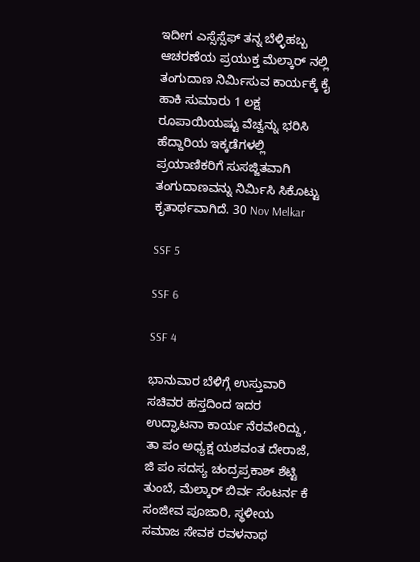ಇದೀಗ ಎಸ್ಸೆಸ್ಸೆಫ್ ತನ್ನ ಬೆಳ್ಳಿಹಬ್ಬ ಆಚರಣೆಯ ಪ್ರಯುಕ್ತ ಮೆಲ್ಕಾರ್ ನಲ್ಲಿ ತಂಗುದಾಣ ನಿರ್ಮಿಸುವ ಕಾರ್ಯಕ್ಕೆ ಕೈ ಹಾಕಿ ಸುಮಾರು 1 ಲಕ್ಷ ರೂಪಾಯಿಯಷ್ಟು ವೆಚ್ವನ್ನು ಭರಿಸಿ ಹೆದ್ದಾರಿಯ ಇಕ್ಕಡೆಗಳಲ್ಲಿ ಪ್ರಯಾಣಿಕರಿಗೆ ಸುಸಜ್ಜಿತವಾಗಿ ತಂಗುದಾಣವನ್ನು ನಿರ್ಮಿಸಿ ಸಿಕೊಟ್ಟು ಕೃತಾರ್ಥವಾಗಿದೆ. 30 Nov Melkar

SSF 5

SSF 6

SSF 4

ಭಾನುವಾರ ಬೆಳಿಗ್ಗೆ ಉಸ್ತುವಾರಿ ಸಚಿವರ ಹಸ್ತದಿಂದ ಇದರ ಉದ್ಘಾಟನಾ ಕಾರ್ಯ ನೆರವೇರಿದ್ದು,  ತಾ ಪಂ ಅಧ್ಯಕ್ಷ ಯಶವಂತ ದೇರಾಜೆ, ಜಿ ಪಂ ಸದಸ್ಯ ಚಂದ್ರಪ್ರಕಾಶ್ ಶೆಟ್ಟಿ ತುಂಬೆ, ಮೆಲ್ಕಾರ್ ಬಿರ್ವ ಸೆಂಟರ್ನ ಕೆ ಸಂಜೀವ ಪೂಜಾರಿ, ಸ್ಥಳೀಯ ಸಮಾಜ ಸೇವಕ ರವಳನಾಥ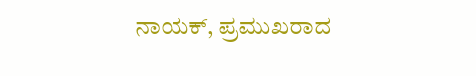ನಾಯಕ್, ಪ್ರಮುಖರಾದ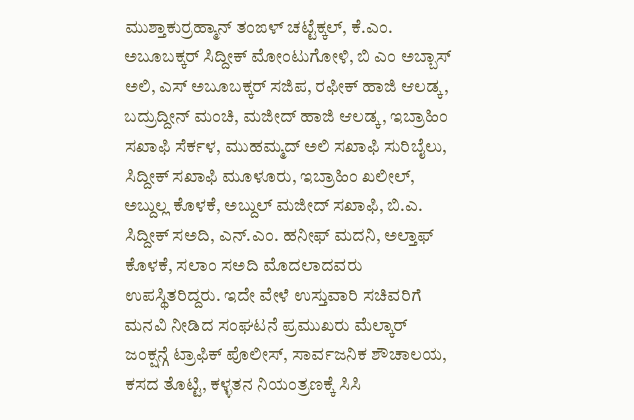ಮುಶ್ತಾಕುರ್ರಹ್ಮಾನ್ ತಂಙಳ್ ಚಟ್ಟೆಕ್ಕಲ್, ಕೆ.ಎಂ. ಅಬೂಬಕ್ಕರ್ ಸಿದ್ದೀಕ್ ಮೋಂಟುಗೋಳಿ, ಬಿ ಎಂ ಅಬ್ಬಾಸ್ ಅಲಿ, ಎಸ್ ಅಬೂಬಕ್ಕರ್ ಸಜಿಪ, ರಫೀಕ್ ಹಾಜಿ ಆಲಡ್ಕ, ಬದ್ರುದ್ದೀನ್ ಮಂಚಿ, ಮಜೀದ್ ಹಾಜಿ ಆಲಡ್ಕ, ಇಬ್ರಾಹಿಂ ಸಖಾಫಿ ಸೆರ್ಕಳ, ಮುಹಮ್ಮದ್ ಅಲಿ ಸಖಾಫಿ ಸುರಿಬೈಲು, ಸಿದ್ದೀಕ್ ಸಖಾಫಿ ಮೂಳೂರು, ಇಬ್ರಾಹಿಂ ಖಲೀಲ್, ಅಬ್ದುಲ್ಲ ಕೊಳಕೆ, ಅಬ್ದುಲ್ ಮಜೀದ್ ಸಖಾಫಿ, ಬಿ.ಎ. ಸಿದ್ದೀಕ್ ಸಅದಿ, ಎನ್.ಎಂ. ಹನೀಫ್ ಮದನಿ, ಅಲ್ತಾಫ್ ಕೊಳಕೆ, ಸಲಾಂ ಸಅದಿ ಮೊದಲಾದವರು ಉಪಸ್ಥಿತರಿದ್ದರು. ಇದೇ ವೇಳೆ ಉಸ್ತುವಾರಿ ಸಚಿವರಿಗೆ ಮನವಿ ನೀಡಿದ ಸಂಘಟನೆ ಪ್ರಮುಖರು ಮೆಲ್ಕಾರ್ ಜಂಕ್ಷನ್ಗೆ ಟ್ರಾಫಿಕ್ ಪೊಲೀಸ್, ಸಾರ್ವಜನಿಕ ಶೌಚಾಲಯ, ಕಸದ ತೊಟ್ಟಿ, ಕಳ್ಳತನ ನಿಯಂತ್ರಣಕ್ಕೆ ಸಿಸಿ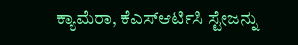ಕ್ಯಾಮೆರಾ, ಕೆಎಸ್ಆರ್ಟಿಸಿ ಸ್ಟೇಜನ್ನು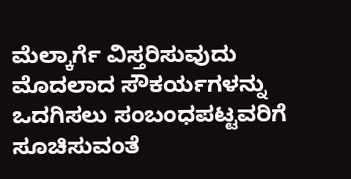ಮೆಲ್ಕಾರ್ಗೆ ವಿಸ್ತರಿಸುವುದು ಮೊದಲಾದ ಸೌಕರ್ಯಗಳನ್ನು ಒದಗಿಸಲು ಸಂಬಂಧಪಟ್ಟವರಿಗೆ ಸೂಚಿಸುವಂತೆ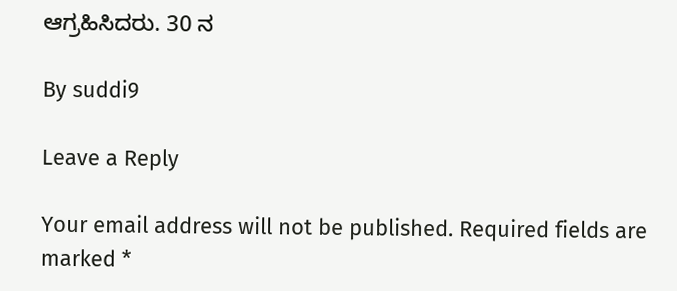ಆಗ್ರಹಿಸಿದರು. 30 ನ

By suddi9

Leave a Reply

Your email address will not be published. Required fields are marked *